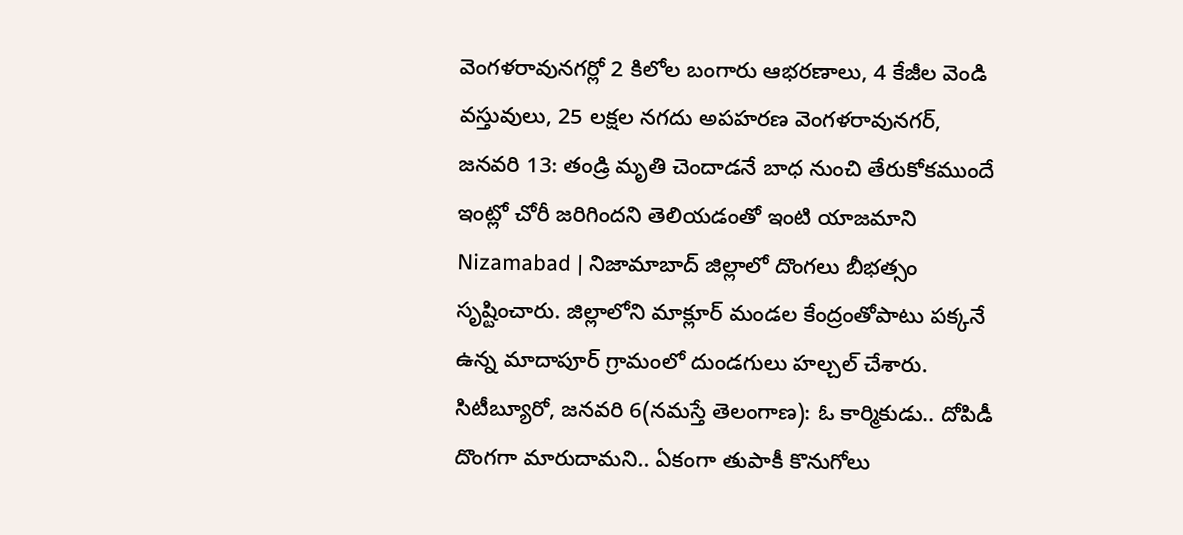వెంగళరావునగర్లో 2 కిలోల బంగారు ఆభరణాలు, 4 కేజీల వెండి వస్తువులు, 25 లక్షల నగదు అపహరణ వెంగళరావునగర్, జనవరి 13: తండ్రి మృతి చెందాడనే బాధ నుంచి తేరుకోకముందే ఇంట్లో చోరీ జరిగిందని తెలియడంతో ఇంటి యాజమాని
Nizamabad | నిజామాబాద్ జిల్లాలో దొంగలు బీభత్సం సృష్టించారు. జిల్లాలోని మాక్లూర్ మండల కేంద్రంతోపాటు పక్కనే ఉన్న మాదాపూర్ గ్రామంలో దుండగులు హల్చల్ చేశారు.
సిటీబ్యూరో, జనవరి 6(నమస్తే తెలంగాణ): ఓ కార్మికుడు.. దోపిడీ దొంగగా మారుదామని.. ఏకంగా తుపాకీ కొనుగోలు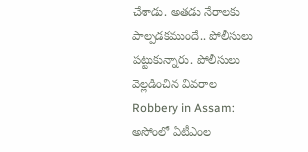చేశాడు. అతడు నేరాలకు పాల్పడకముందే.. పోలీసులు పట్టుకున్నారు. పోలీసులు వెల్లడించిన వివరాల
Robbery in Assam: అసోంలో ఏటీఎంల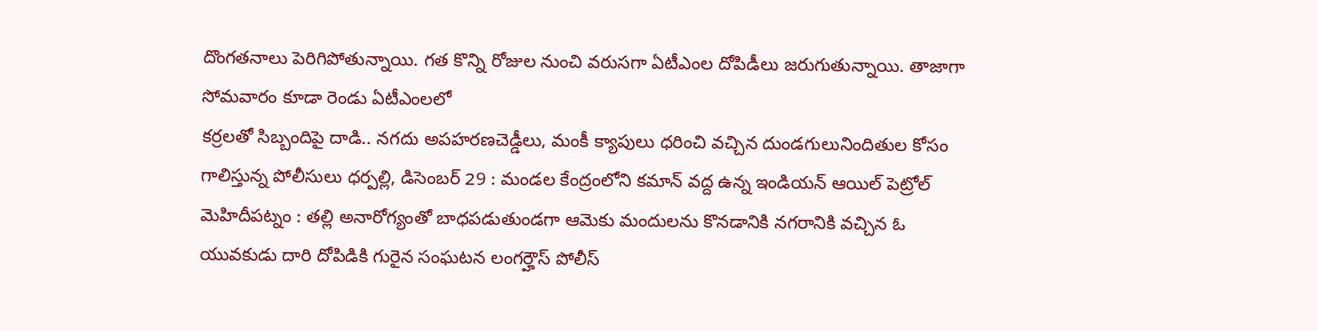దొంగతనాలు పెరిగిపోతున్నాయి. గత కొన్ని రోజుల నుంచి వరుసగా ఏటీఎంల దోపిడీలు జరుగుతున్నాయి. తాజాగా సోమవారం కూడా రెండు ఏటీఎంలలో
కర్రలతో సిబ్బందిపై దాడి.. నగదు అపహరణచెడ్డీలు, మంకీ క్యాపులు ధరించి వచ్చిన దుండగులునిందితుల కోసం గాలిస్తున్న పోలీసులు ధర్పల్లి, డిసెంబర్ 29 : మండల కేంద్రంలోని కమాన్ వద్ద ఉన్న ఇండియన్ ఆయిల్ పెట్రోల్
మెహిదీపట్నం : తల్లి అనారోగ్యంతో బాధపడుతుండగా ఆమెకు మందులను కొనడానికి నగరానికి వచ్చిన ఓ యువకుడు దారి దోపిడికి గురైన సంఘటన లంగర్హౌస్ పోలీస్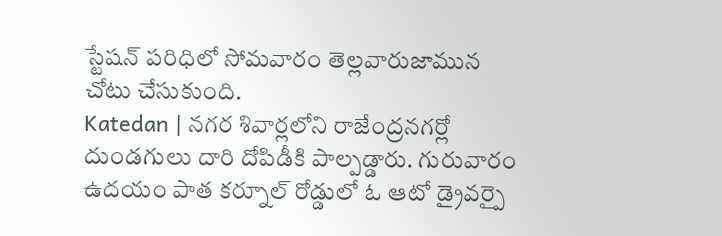స్టేషన్ పరిధిలో సోమవారం తెల్లవారుజామున చోటు చేసుకుంది.
Katedan | నగర శివార్లలోని రాజేంద్రనగర్లో దుండగులు దారి దోపిడీకి పాల్పడ్డారు. గురువారం ఉదయం పాత కర్నూల్ రోడ్డులో ఓ ఆటో డ్రైవర్పై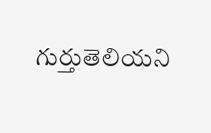గుర్తుతెలియని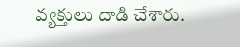వ్యక్తులు దాడి చేశారు.